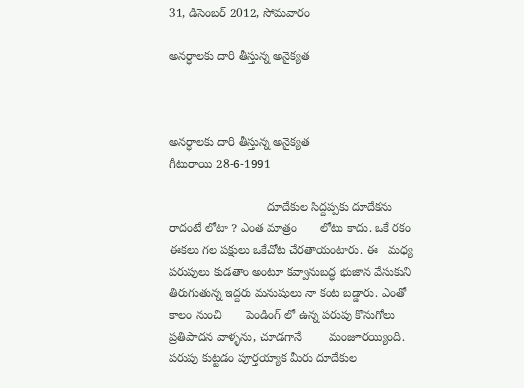31, డిసెంబర్ 2012, సోమవారం

అనర్ధాలకు దారి తీస్తున్న అనైక్యత



అనర్ధాలకు దారి తీస్తున్న అనైక్యత
గీటురాయి 28-6-1991

                             దూదేకుల సిద్దప్పకు దూదేకను రాదంటే లోటా ? ఎంత మాత్రం       లోటు కాదు. ఒకే రకం ఈకలు గల పక్షులు ఒకేచోట చేరతాయంటారు. ఈ   మధ్య పరుపులు కుడతాం అంటూ కవ్వానుబద్ధ భుజాన వేసుకుని     తిరుగుతున్న ఇద్దరు మనుషులు నా కంట బడ్డారు. ఎంతో కాలం నుంచి       పెండింగ్ లో ఉన్న పరుపు కొనుగోలు ప్రతిపాదన వాళ్ళను, చూడగానే        మంజూరయ్యింది. పరుపు కుట్టడం పూర్తయ్యాక మీరు దూదేకుల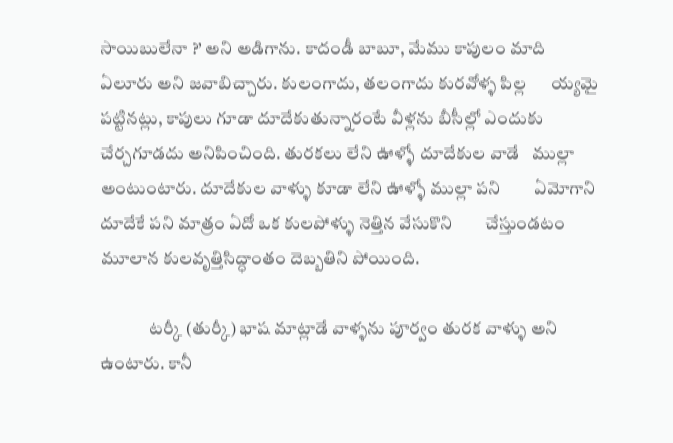సాయిబులేనా ?’ అని అడిగాను. కాదండీ బాబూ, మేము కాపులం మాది      ఏలూరు అని జవాబిచ్చారు. కులంగాదు, తలంగాదు కురవోళ్ళ పిల్ల      య్యమై పట్టినట్లు, కాపులు గూడా దూదేకుతున్నారంటే వీళ్లను బీసీల్లో ఎందుకు చేర్చగూడదు అనిపించింది. తురకలు లేని ఊళ్ళో దూదేకుల వాడే   ముల్లా అంటుంటారు. దూదేకుల వాళ్ళు కూడా లేని ఊళ్ళో ముల్లా పని        ఏమోగాని దూదేకే పని మాత్రం ఏదో ఒక కులపోళ్ళు నెత్తిన వేసుకొని        చేస్తుండటం మూలాన కులవృత్తిసిద్ధాంతం దెబ్బతిని పోయింది.

              టర్కీ (తుర్కీ) భాష మాట్లాడే వాళ్ళను పూర్వం తురక వాళ్ళు అని    ఉంటారు. కానీ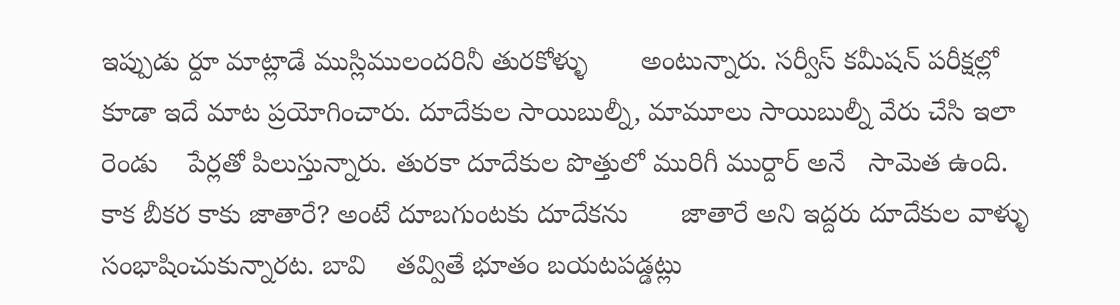ఇప్పుడు ర్దూ మాట్లాడే ముస్లిములందరినీ తురకోళ్ళు       అంటున్నారు. సర్వీస్ కమీషన్ పరీక్షల్లో కూడా ఇదే మాట ప్రయోగించారు. దూదేకుల సాయిబుల్నీ, మామూలు సాయిబుల్నీ వేరు చేసి ఇలా రెండు    పేర్లతో పిలుస్తున్నారు. తురకా దూదేకుల పొత్తులో మురిగీ ముర్దార్ అనే   సామెత ఉంది. కాక బీకర కాకు జాతారే? అంటే దూబగుంటకు దూదేకను       జాతారే అని ఇద్దరు దూదేకుల వాళ్ళు సంభాషించుకున్నారట. బావి    తవ్వితే భూతం బయటపడ్డట్లు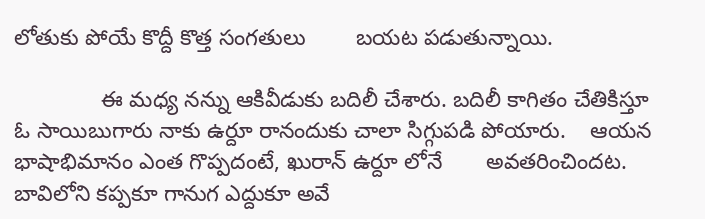లోతుకు పోయే కొద్దీ కొత్త సంగతులు        బయట పడుతున్నాయి.

              ఈ మధ్య నన్ను ఆకివీడుకు బదిలీ చేశారు. బదిలీ కాగితం చేతికిస్తూ ఓ సాయిబుగారు నాకు ఉర్దూ రానందుకు చాలా సిగ్గుపడి పోయారు.    ఆయన భాషాభిమానం ఎంత గొప్పదంటే, ఖురాన్ ఉర్దూ లోనే       అవతరించిందట. బావిలోని కప్పకూ గానుగ ఎద్దుకూ అవే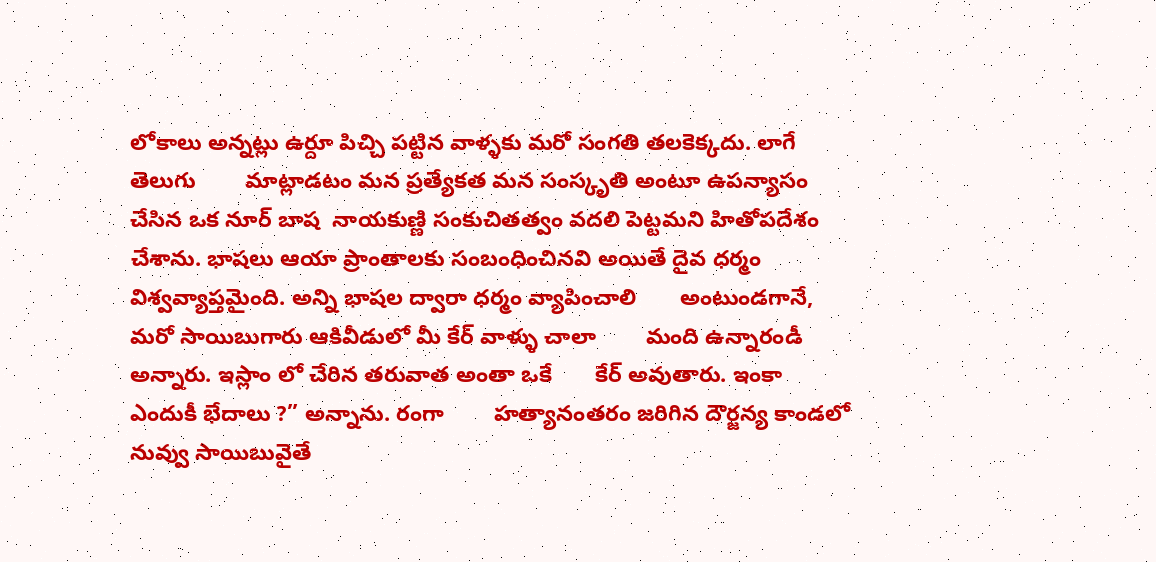లోకాలు అన్నట్లు ఉర్దూ పిచ్చి పట్టిన వాళ్ళకు మరో సంగతి తలకెక్కదు. లాగే తెలుగు        మాట్లాడటం మన ప్రత్యేకత మన సంస్కృతి అంటూ ఉపన్యాసం చేసిన ఒక నూర్ బాష  నాయకుణ్ణి సంకుచితత్వం వదలి పెట్టమని హితోపదేశం చేశాను. భాషలు ఆయా ప్రాంతాలకు సంబంధించినవి అయితే దైవ ధర్మం విశ్వవ్యాప్తమైంది. అన్ని భాషల ద్వారా ధర్మం వ్యాపించాలి       అంటుండగానే, మరో సాయిబుగారు ఆకివీడులో మీ కేర్ వాళ్ళు చాలా        మంది ఉన్నారండీ అన్నారు. ఇస్లాం లో చేరిన తరువాత అంతా ఒకే       కేర్ అవుతారు. ఇంకా ఎందుకీ భేదాలు ?” అన్నాను. రంగా        హత్యానంతరం జరిగిన దౌర్జన్య కాండలో నువ్వు సాయిబువైతే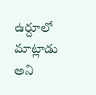ఉర్దూలో     మాట్లాడు అని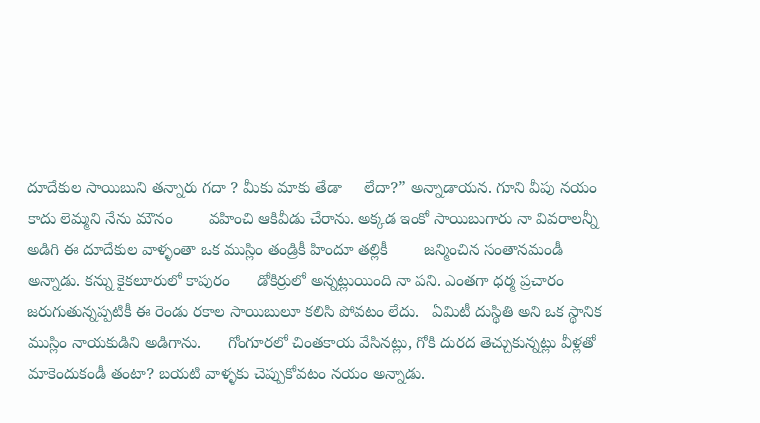దూదేకుల సాయిబుని తన్నారు గదా ? మీకు మాకు తేడా     లేదా?” అన్నాడాయన. గూని వీపు నయం కాదు లెమ్మని నేను మౌనం        వహించి ఆకివీడు చేరాను. అక్కడ ఇంకో సాయిబుగారు నా వివరాలన్నీ     అడిగి ఈ దూదేకుల వాళ్ళంతా ఒక ముస్లిం తండ్రికీ హిందూ తల్లికీ        జన్మించిన సంతానమండీ అన్నాడు. కన్ను కైకలూరులో కాపురం      డోకిర్రులో అన్నట్లుయింది నా పని. ఎంతగా ధర్మ ప్రచారం     జరుగుతున్నప్పటికీ ఈ రెండు రకాల సాయిబులూ కలిసి పోవటం లేదు.   ఏమిటీ దుస్థితి అని ఒక స్థానిక ముస్లిం నాయకుడిని అడిగాను.      గోంగూరలో చింతకాయ వేసినట్లు, గోకి దురద తెచ్చుకున్నట్లు వీళ్లతో    మాకెందుకండీ తంటా? బయటి వాళ్ళకు చెప్పుకోవటం నయం అన్నాడు.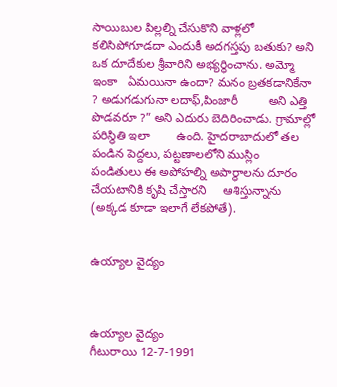సాయిబుల పిల్లల్ని చేసుకొని వాళ్లలో కలిసిపోగూడదా ఎందుకీ అదగస్తపు బతుకు? అని ఒక దూదేకుల శ్రీవారిని అభ్యర్ధించాను. అమ్మో ఇంకా   ఏమయినా ఉందా? మనం బ్రతకడానికేనా ? అడుగడుగునా లదాఫ్,పింజారీ         అని ఎత్తి పొడవరూ ?” అని ఎదురు బెదిరించాడు. గ్రామాల్లో పరిస్థితి ఇలా        ఉంది. హైదరాబాదులో తల పండిన పెద్దలు, పట్టణాలలోని ముస్లిం    పండితులు ఈ అపోహల్ని అపార్ధాలను దూరం చేయటానికి కృషి చేస్తారని     ఆశిస్తున్నాను (అక్కడ కూడా ఇలాగే లేకపోతే).


ఉయ్యాల వైద్యం



ఉయ్యాల వైద్యం
గీటురాయి 12-7-1991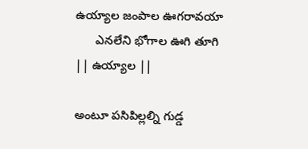ఉయ్యాల జంపాల ఊగరావయా
      ఎనలేని భోగాల ఊగి తూగి                                      || ఉయ్యాల ||

అంటూ పసిపిల్లల్ని గుడ్డ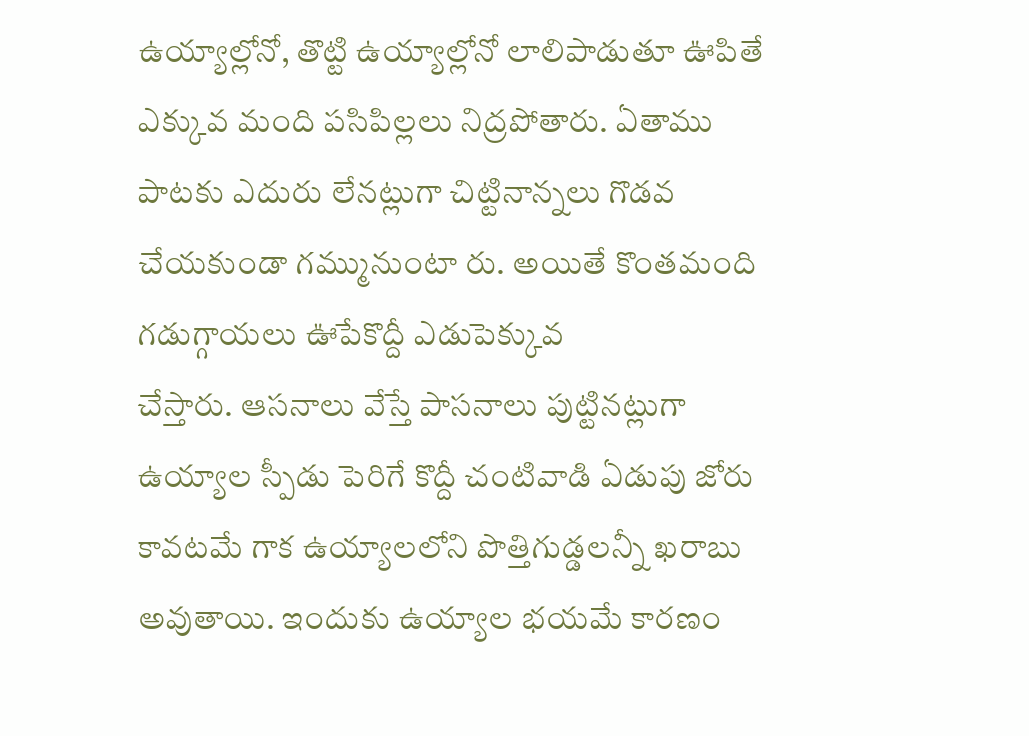ఉయ్యాల్లోనో, తొట్టి ఉయ్యాల్లోనో లాలిపాడుతూ ఊపితే ఎక్కువ మంది పసిపిల్లలు నిద్రపోతారు. ఏతాము పాటకు ఎదురు లేనట్లుగా చిట్టినాన్నలు గొడవ చేయకుండా గమ్మునుంటా రు. అయితే కొంతమంది గడుగ్గాయలు ఊపేకొద్దీ ఎడుపెక్కువ
చేస్తారు. ఆసనాలు వేస్తే పాసనాలు పుట్టినట్లుగా ఉయ్యాల స్పీడు పెరిగే కొద్దీ చంటివాడి ఏడుపు జోరు కావటమే గాక ఉయ్యాలలోని పొత్తిగుడ్డలన్నీ ఖరాబు అవుతాయి. ఇందుకు ఉయ్యాల భయమే కారణం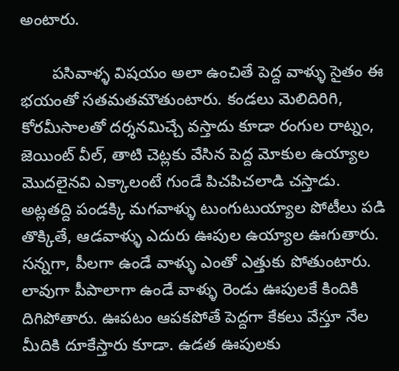అంటారు.

       పసివాళ్ళ విషయం అలా ఉంచితే పెద్ద వాళ్ళు సైతం ఈ భయంతో సతమతమౌతుంటారు. కండలు మెలిదిరిగి, కోరమీసాలతో దర్శనమిచ్చే వస్తాదు కూడా రంగుల రాట్నం, జెయింట్ వీల్, తాటి చెట్లకు వేసిన పెద్ద మోకుల ఉయ్యాల మొదలైనవి ఎక్కాలంటే గుండే పిచపిచలాడి చస్తాడు. అట్లతద్ది పండక్కి మగవాళ్ళు టుంగుటుయ్యాల పోటీలు పడి తొక్కితే, ఆడవాళ్ళు ఎదురు ఊపుల ఉయ్యాల ఊగుతారు. సన్నగా, పీలగా ఉండే వాళ్ళు ఎంతో ఎత్తుకు పోతుంటారు. లావుగా పీపాలాగా ఉండే వాళ్ళు రెండు ఊపులకే కిందికి దిగిపోతారు. ఊపటం ఆపకపోతే పెద్దగా కేకలు వేస్తూ నేల మీదికి దూకేస్తారు కూడా. ఉడత ఊపులకు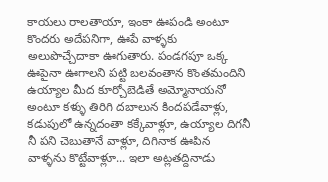కాయలు రాలతాయా, ఇంకా ఊపండి అంటూ కొందరు అదేపనిగా, ఊపే వాళ్ళకు అలుపొచ్చేదాకా ఊగుతారు. పండగపూ ఒక్క ఊపైనా ఊగాలని పట్టి బలవంతాన కొంతమందిని ఉయ్యాల మీద కూర్చోబెడితే అమ్మోనాయనో అంటూ కళ్ళు తిరిగి దబాలున కిందపడేవాళ్లు, కడుపులో ఉన్నదంతా కక్కేవాళ్లూ, ఉయ్యాల దిగనీ నీ పని చెబుతానే వాళ్లూ, దిగినాక ఊపిన వాళ్ళను కొట్టేవాళ్లూ... ఇలా అట్లతద్దినాడు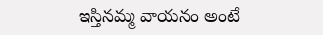ఇస్తినమ్మ వాయనం అంటే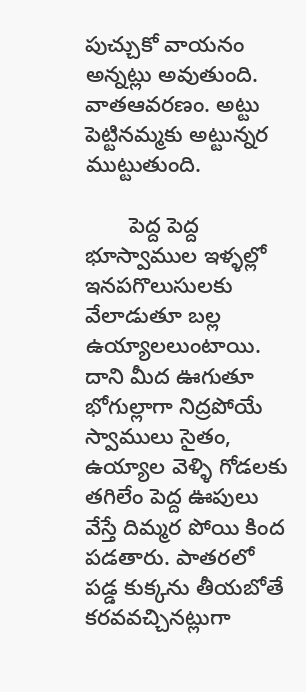పుచ్చుకో వాయనం అన్నట్లు అవుతుంది. వాతఆవరణం. అట్టు పెట్టినమ్మకు అట్టున్నర ముట్టుతుంది.

       పెద్ద పెద్ద భూస్వాముల ఇళ్ళల్లో ఇనపగొలుసులకు వేలాడుతూ బల్ల ఉయ్యాలలుంటాయి. దాని మీద ఊగుతూ భోగుల్లాగా నిద్రపోయే స్వాములు సైతం, ఉయ్యాల వెళ్ళి గోడలకు తగిలేం పెద్ద ఊపులు వేస్తే దిమ్మర పోయి కింద పడతారు. పాతరలో పడ్డ కుక్కను తీయబోతే కరవవచ్చినట్లుగా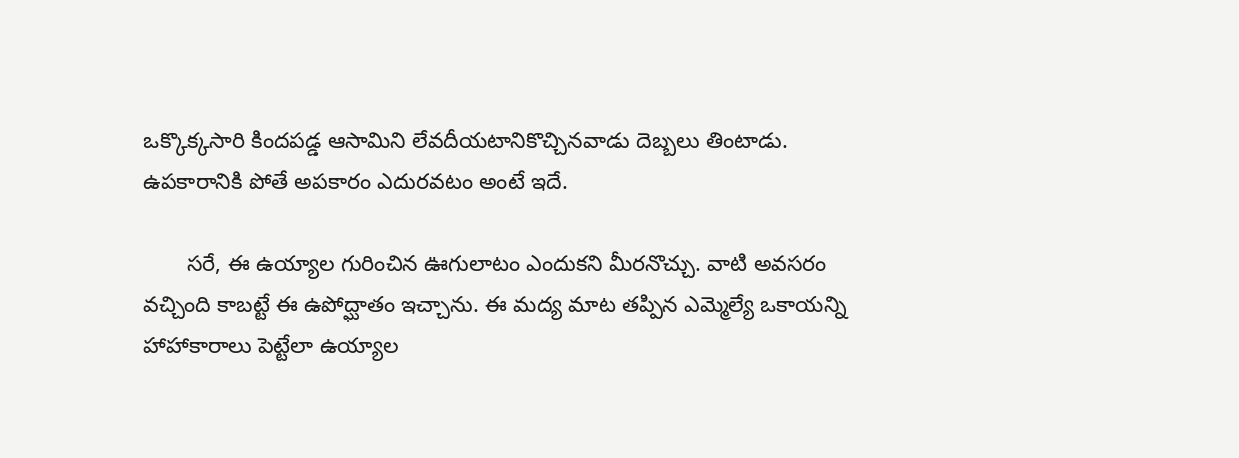ఒక్కొక్కసారి కిందపడ్డ ఆసామిని లేవదీయటానికొచ్చినవాడు దెబ్బలు తింటాడు. ఉపకారానికి పోతే అపకారం ఎదురవటం అంటే ఇదే.

       సరే, ఈ ఉయ్యాల గురించిన ఊగులాటం ఎందుకని మీరనొచ్చు. వాటి అవసరం వచ్చింది కాబట్టే ఈ ఉపోద్ఘాతం ఇచ్చాను. ఈ మద్య మాట తప్పిన ఎమ్మెల్యే ఒకాయన్ని హాహాకారాలు పెట్టేలా ఉయ్యాల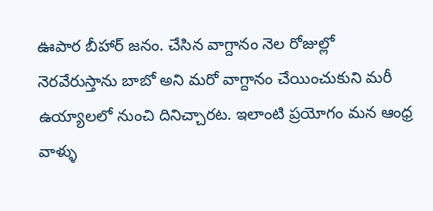ఊపార బీహార్ జనం. చేసిన వాగ్దానం నెల రోజుల్లో నెరవేరుస్తాను బాబో అని మరో వాగ్దానం చేయించుకుని మరీ ఉయ్యాలలో నుంచి దినిచ్చారట. ఇలాంటి ప్రయోగం మన ఆంధ్ర వాళ్ళు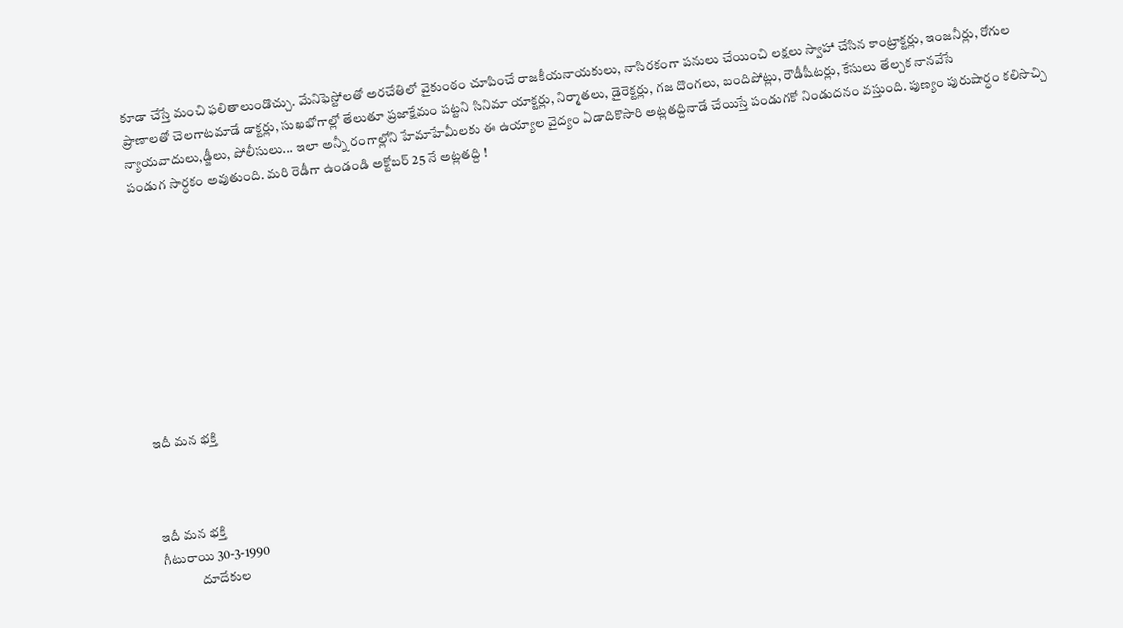కూడా చేస్తే మంచి ఫలితాలుండొచ్చు. మేనిఫెస్టోలతో అరచేతిలో వైకుంఠం చూపించే రాజకీయనాయకులు, నాసిరకంగా పనులు చేయించి లక్షలు స్వాహా చేసిన కాంట్రాక్టర్లు, ఇంజనీర్లు, రోగుల ప్రాణాలతో చెలగాటమాడే డాక్టర్లు, సుఖభోగాల్లో తేలుతూ ప్రజాక్షేమం పట్టని సినిమా యాక్టర్లు, నిర్మాతలు, డైరెక్టర్లు, గజ దొంగలు, బందిపోట్లు, రౌడీషీటర్లు, కేసులు తేల్చక నానవేసే న్యాయవాదులు,డ్జీలు, పోలీసులు... ఇలా అన్నీ రంగాల్లోని హేమాహేమీలకు ఈ ఉయ్యాల వైద్యం ఏడాదికొసారి అట్లతద్దినాడే చేయిస్తే పండుగకో నిండుదనం వస్తుంది. పుణ్యం పురుషార్ధం కలిసొచ్చి పండుగ సార్ధకం అవుతుంది. మరి రెడీగా ఉండండి అక్టోబర్ 25 నే అట్లతద్ది !










ఇదీ మన భక్తి



ఇదీ మన భక్తి
గీటురాయి 30-3-1990
              దూదేకుల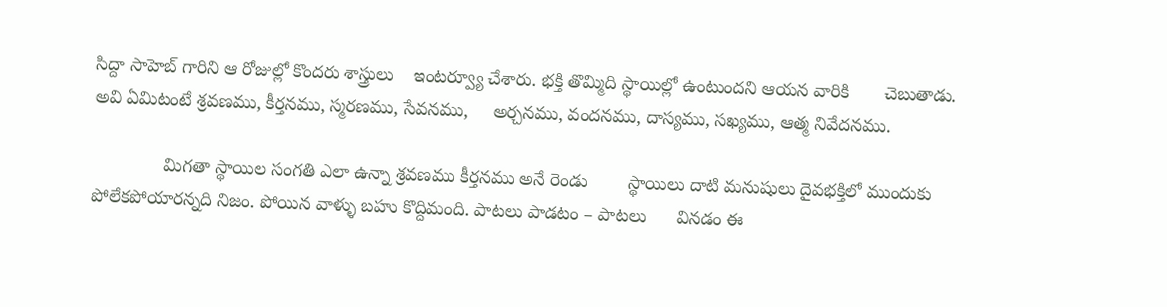సిద్దా సాహెబ్ గారిని ఆ రోజుల్లో కొందరు శాస్త్రులు    ఇంటర్వ్యూ చేశారు. భక్తి తొమ్మిది స్థాయిల్లో ఉంటుందని ఆయన వారికి       చెబుతాడు. అవి ఏమిటంటే శ్రవణము, కీర్తనము, స్మరణము, సేవనము,     అర్చనము, వందనము, దాస్యము, సఖ్యము, ఆత్మ నివేదనము.

              మిగతా స్థాయిల సంగతి ఎలా ఉన్నా శ్రవణము కీర్తనము అనే రెండు        స్థాయిలు దాటి మనుషులు దైవభక్తిలో ముందుకు పోలేకపోయారన్నది నిజం. పోయిన వాళ్ళు బహు కొద్దిమంది. పాటలు పాడటం – పాటలు      వినడం ఈ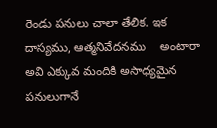రెండు పనులు చాలా తేలిక. ఇక దాస్యము, ఆత్మనివేదనము    అంటారా అవి ఎక్కువ మందికి అసాధ్యమైన పనులుగానే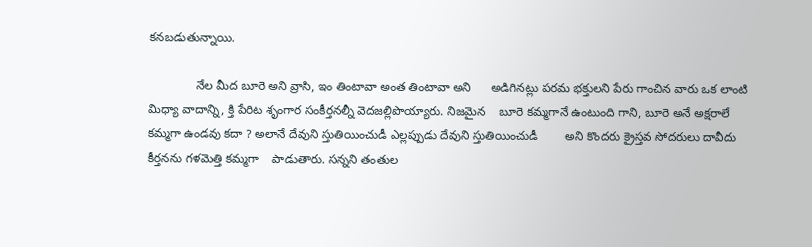కనబడుతున్నాయి.

              నేల మీద బూరె అని వ్రాసి, ఇం తింటావా అంత తింటావా అని      అడిగినట్లు పరమ భక్తులని పేరు గాంచిన వారు ఒక లాంటి మిధ్యా వాదాన్ని, క్తి పేరిట శృంగార సంకీర్తనల్నీ వెదజల్లిపొయ్యారు. నిజమైన    బూరె కమ్మగానే ఉంటుంది గాని, బూరె అనే అక్షరాలే కమ్మగా ఉండవు కదా ? అలానే దేవుని స్తుతియించుడీ ఎల్లప్పుడు దేవుని స్తుతియించుడీ        అని కొందరు క్రైస్తవ సోదరులు దావీదు కీర్తనను గళమెత్తి కమ్మగా    పాడుతారు. సన్నని తంతుల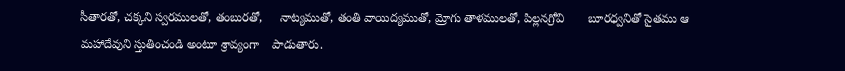సీతారతో, చక్కని స్వరములతో, తంబురతో,     నాట్యముతో, తంతి వాయిద్యముతో, మ్రోగు తాళములతో, పిల్లనగ్రోవి       బూరధ్వనితో సైతము ఆ మహాదేవుని స్తుతించండి అంటూ శ్రావ్యంగా    పాడుతారు.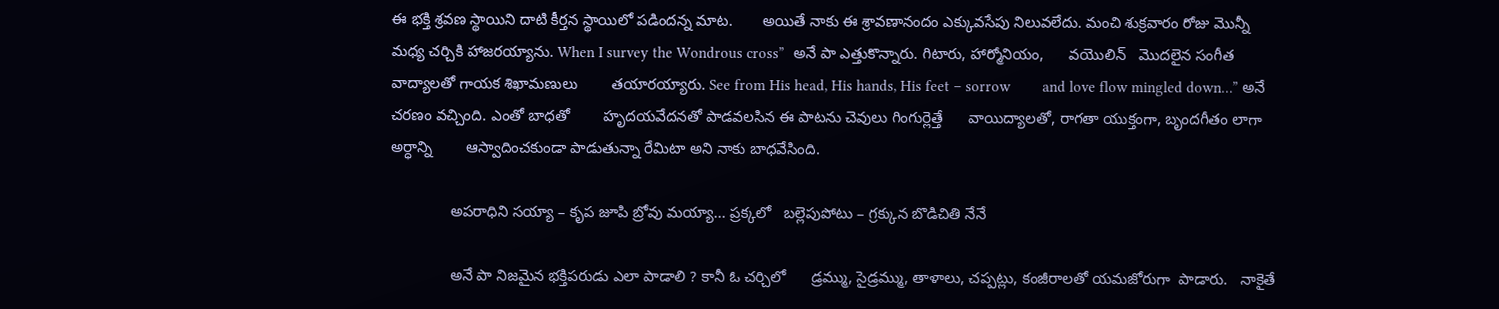ఈ భక్తి శ్రవణ స్థాయిని దాటి కీర్తన స్థాయిలో పడిందన్న మాట.       అయితే నాకు ఈ శ్రావణానందం ఎక్కువసేపు నిలువలేదు. మంచి శుక్రవారం రోజు మొన్నీ మధ్య చర్చికి హాజరయ్యాను. When I survey the Wondrous cross”  అనే పా ఎత్తుకొన్నారు. గిటారు, హార్మోనియం,      వయొలిన్   మొదలైన సంగీత వాద్యాలతో గాయక శిఖామణులు        తయారయ్యారు. See from His head, His hands, His feet – sorrow        and love flow mingled down…” అనే చరణం వచ్చింది. ఎంతో బాధతో        హృదయవేదనతో పాడవలసిన ఈ పాటను చెవులు గింగుర్లెత్తే      వాయిద్యాలతో, రాగతా యుక్తంగా, బృందగీతం లాగా అర్ధాన్ని        ఆస్వాదించకుండా పాడుతున్నా రేమిటా అని నాకు బాధవేసింది.

              అపరాధిని సయ్యా – కృప జూపి బ్రోవు మయ్యా... ప్రక్కలో   బల్లెపుపోటు – గ్రక్కున బొడిచితి నేనే

              అనే పా నిజమైన భక్తిపరుడు ఎలా పాడాలి ? కానీ ఓ చర్చిలో      డ్రమ్ము, సైడ్రమ్ము, తాళాలు, చప్పట్లు, కంజీరాలతో యమజోరుగా  పాడారు.   నాకైతే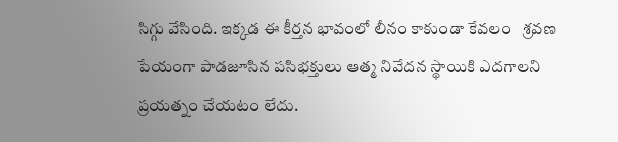సిగ్గు వేసింది. ఇక్కడ ఈ కీర్తన భావంలో లీనం కాకుండా కేవలం   శ్రవణ పేయంగా పాడజూసిన పసిభక్తులు ఆత్మ నివేదన స్థాయికి ఎదగాలని    ప్రయత్నం చేయటం లేదు.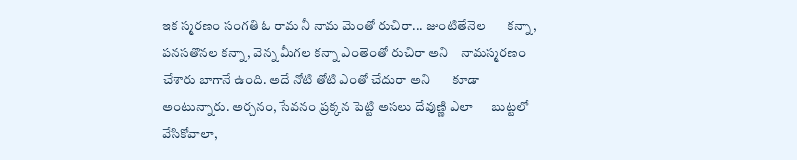ఇక స్మరణం సంగతి ఓ రామ నీ నామ మెంతో రుచిరా... జుంటితేనెల       కన్నా, పనసతొనల కన్నా, వెన్న మీగల కన్నా ఎంతెంతో రుచిరా అని    నామస్మరణం చేశారు బాగానే ఉంది. అదే నోటి తోటి ఎంతో చేదురా అని       కూడా అంటున్నారు. అర్చనం, సేవనం ప్రక్కన పెట్టి అసలు దేవుణ్ణి ఎలా      బుట్టలో వేసికోవాలా,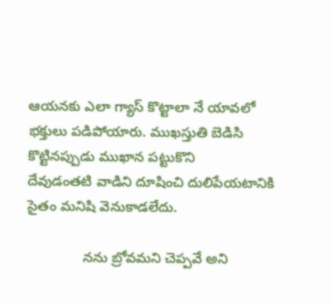ఆయనకు ఎలా గ్యాస్ కొట్టాలా నే యావలో భక్తులు పడిపోయారు. ముఖస్తుతి బెడిసి కొట్టినప్పుడు ముఖాన పట్టుకొని        దేవుడంతటి వాడిని దూషించి దులిపేయటానికి సైతం మనిషి వెనుకాడలేదు.

              నను బ్రోవమని చెప్పవే అని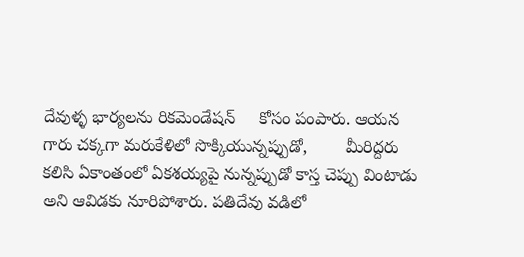దేవుళ్ళ భార్యలను రికమెండేషన్     కోసం పంపారు. ఆయన గారు చక్కగా మరుకేళిలో సొక్కియున్నప్పుడో,        మీరిద్దరు కలిసి ఏకాంతంలో ఏకశయ్యపై నున్నప్పుడో కాస్త చెప్పు వింటాడు    అని ఆవిడకు నూరిపోశారు. పతిదేవు వడిలో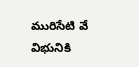మురిసేటి వే విభునికి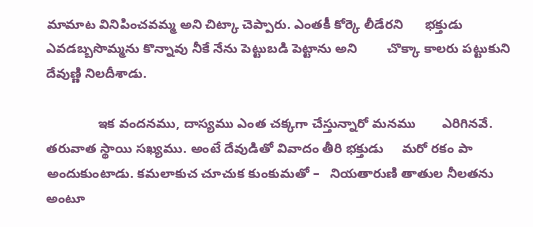మామాట వినిపించవమ్మ అని చిట్కా చెప్పారు. ఎంతకీ కోర్కె లీడేరని      భక్తుడు ఎవడబ్బసొమ్మను కొన్నావు నీకే నేను పెట్టుబడి పెట్టాను అని        చొక్కా కాలరు పట్టుకుని దేవుణ్ణి నిలదీశాడు.

              ఇక వందనము, దాస్యము ఎంత చక్కగా చేస్తున్నారో మనము       ఎరిగినవే. తరువాత స్థాయి సఖ్యము. అంటే దేవుడితో వివాదం తీరి భక్తుడు     మరో రకం పా అందుకుంటాడు. కమలాకుచ చూచుక కుంకుమతో –   నియతారుణి తాతుల నీలతను అంటూ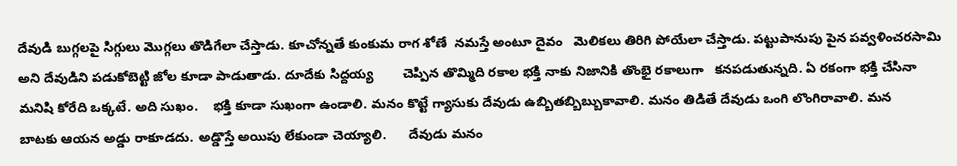దేవుడి బుగ్గలపై సిగ్గులు మొగ్గలు తొడిగేలా చేస్తాడు. కూచోన్నతే కుంకుమ రాగ శోణే  నమస్తే అంటూ దైవం   మెలికలు తిరిగి పోయేలా చేస్తాడు. పట్టుపానుపు పైన పవ్వళించరసామి       అని దేవుడిని పడుకోబెట్టి జోల కూడా పాడుతాడు. దూదేకు సిద్దయ్య        చెప్పిన తొమ్మిది రకాల భక్తి నాకు నిజానికి తొంభై రకాలుగా   కనపడుతున్నది. ఏ రకంగా భక్తి చేసినా మనిషి కోరేది ఒక్కటే. అది సుఖం.    భక్తి కూడా సుఖంగా ఉండాలి. మనం కొట్టే గ్యాసుకు దేవుడు ఉబ్బితబ్బిబ్బుకావాలి. మనం తిడితే దేవుడు ఒంగి లొంగిరావాలి. మన        బాటకు ఆయన అడ్డు రాకూడదు. అడ్డొస్తే అయిపు లేకుండా చెయ్యాలి.      దేవుడు మనం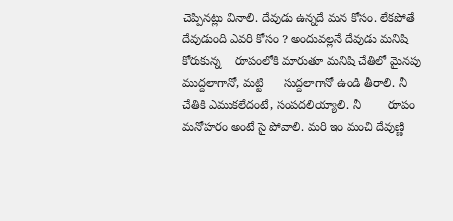చెప్పినట్లు వినాలి. దేవుడు ఉన్నదే మన కోసం. లేకపోతే       దేవుడుంది ఎవరి కోసం ? అందువల్లనే దేవుడు మనిషి కోరుకున్న    రూపంలోకి మారుతూ మనిషి చేతిలో మైనపు ముద్దలాగానో, మట్టి      సుద్దలాగానో ఉండి తీరాలి. నీ చేతికి ఎముకలేదంటే, సంపదలియ్యాలి. నీ        రూపం మనోహరం అంటే సై పోవాలి. మరి ఇం మంచి దేవుణ్ణి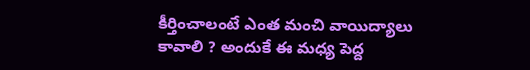కీర్తించాలంటే ఎంత మంచి వాయిద్యాలు కావాలి ? అందుకే ఈ మధ్య పెద్ద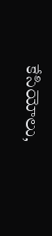కేసియోలు,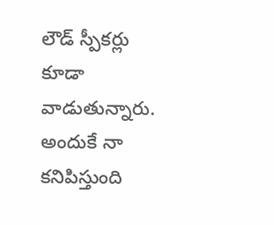లౌడ్ స్పీకర్లు కూడా వాడుతున్నారు. అందుకే నా కనిపిస్తుంది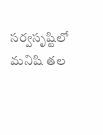సర్వసృష్టిలో మనిషి తల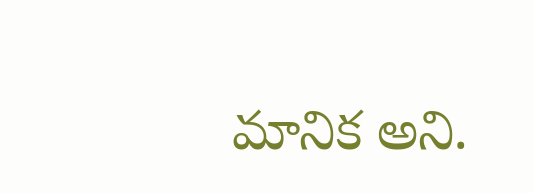మానిక అని.